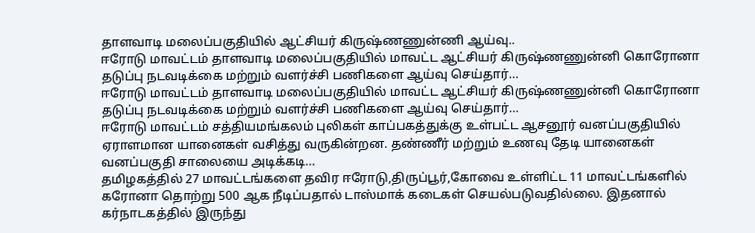தாளவாடி மலைப்பகுதியில் ஆட்சியர் கிருஷ்ணணுன்ணி ஆய்வு..
ஈரோடு மாவட்டம் தாளவாடி மலைப்பகுதியில் மாவட்ட ஆட்சியர் கிருஷ்ணணுன்னி கொரோனா தடுப்பு நடவடிக்கை மற்றும் வளர்ச்சி பணிகளை ஆய்வு செய்தார்…
ஈரோடு மாவட்டம் தாளவாடி மலைப்பகுதியில் மாவட்ட ஆட்சியர் கிருஷ்ணணுன்னி கொரோனா தடுப்பு நடவடிக்கை மற்றும் வளர்ச்சி பணிகளை ஆய்வு செய்தார்…
ஈரோடு மாவட்டம் சத்தியமங்கலம் புலிகள் காப்பகத்துக்கு உள்பட்ட ஆசனூர் வனப்பகுதியில் ஏராளமான யானைகள் வசித்து வருகின்றன. தண்ணீர் மற்றும் உணவு தேடி யானைகள் வனப்பகுதி சாலையை அடிக்கடி…
தமிழகத்தில் 27 மாவட்டங்களை தவிர ஈரோடு,திருப்பூர்,கோவை உள்ளிட்ட 11 மாவட்டங்களில் கரோனா தொற்று 500 ஆக நீடிப்பதால் டாஸ்மாக் கடைகள் செயல்படுவதில்லை. இதனால் கர்நாடகத்தில் இருந்து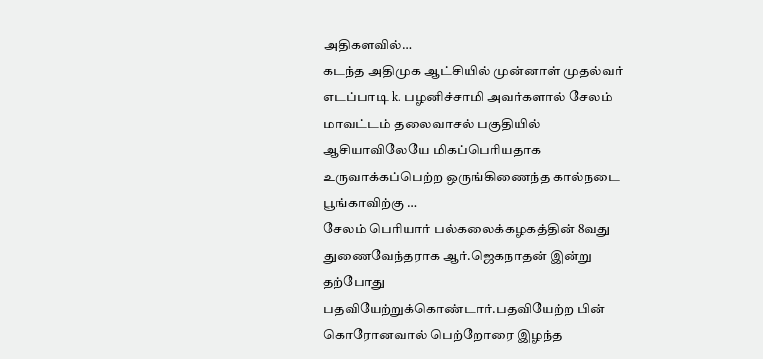அதிகளவில்…
கடந்த அதிமுக ஆட்சியில் முன்னாள் முதல்வர் எடப்பாடி k. பழனிச்சாமி அவர்களால் சேலம் மாவட்டம் தலைவாசல் பகுதியில் ஆசியாவிலேயே மிகப்பெரியதாக உருவாக்கப்பெற்ற ஒருங்கிணைந்த கால்நடை பூங்காவிற்கு …
சேலம் பெரியார் பல்கலைக்கழகத்தின் 8வது துணைவேந்தராக ஆர்.ஜெகநாதன் இன்று தற்போது பதவியேற்றுக்கொண்டார்.பதவியேற்ற பின் கொரோனவால் பெற்றோரை இழந்த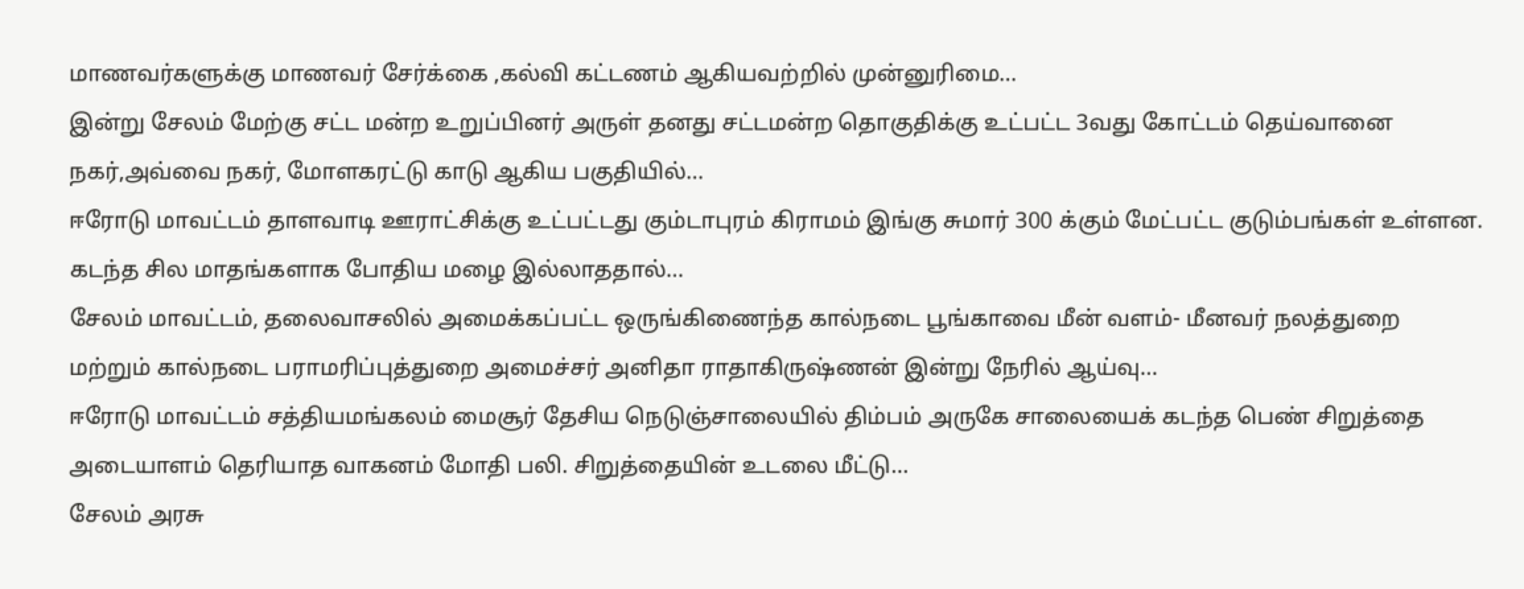மாணவர்களுக்கு மாணவர் சேர்க்கை ,கல்வி கட்டணம் ஆகியவற்றில் முன்னுரிமை…
இன்று சேலம் மேற்கு சட்ட மன்ற உறுப்பினர் அருள் தனது சட்டமன்ற தொகுதிக்கு உட்பட்ட 3வது கோட்டம் தெய்வானை நகர்,அவ்வை நகர், மோளகரட்டு காடு ஆகிய பகுதியில்…
ஈரோடு மாவட்டம் தாளவாடி ஊராட்சிக்கு உட்பட்டது கும்டாபுரம் கிராமம் இங்கு சுமார் 300 க்கும் மேட்பட்ட குடும்பங்கள் உள்ளன. கடந்த சில மாதங்களாக போதிய மழை இல்லாததால்…
சேலம் மாவட்டம், தலைவாசலில் அமைக்கப்பட்ட ஒருங்கிணைந்த கால்நடை பூங்காவை மீன் வளம்- மீனவர் நலத்துறை மற்றும் கால்நடை பராமரிப்புத்துறை அமைச்சர் அனிதா ராதாகிருஷ்ணன் இன்று நேரில் ஆய்வு…
ஈரோடு மாவட்டம் சத்தியமங்கலம் மைசூர் தேசிய நெடுஞ்சாலையில் திம்பம் அருகே சாலையைக் கடந்த பெண் சிறுத்தை அடையாளம் தெரியாத வாகனம் மோதி பலி. சிறுத்தையின் உடலை மீட்டு…
சேலம் அரசு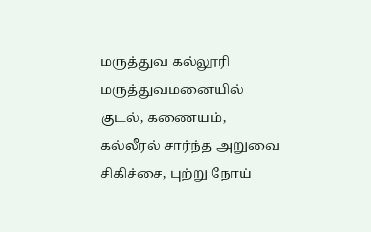மருத்துவ கல்லூரி மருத்துவமனையில் குடல், கணையம், கல்லீரல் சார்ந்த அறுவை சிகிச்சை, புற்று நோய்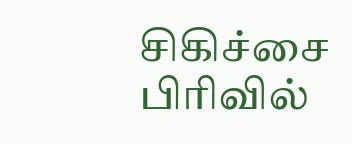சிகிச்சை பிரிவில்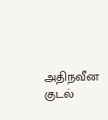அதிநவீன குடல்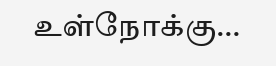உள்நோக்கு…